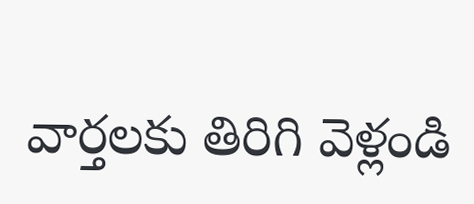వార్తలకు తిరిగి వెళ్లండి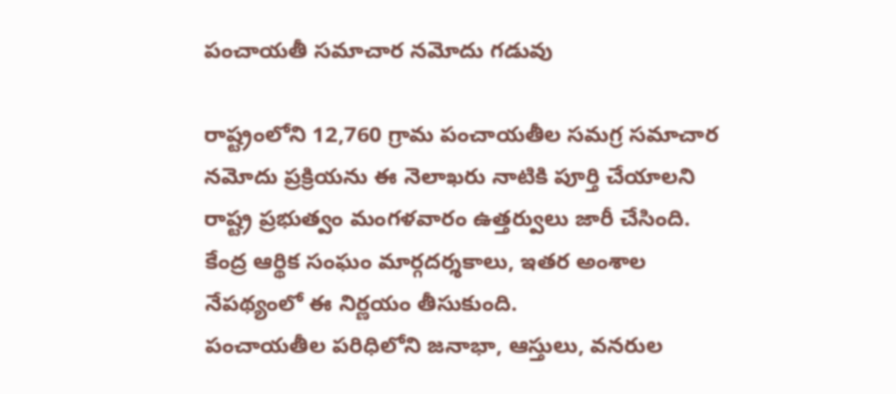పంచాయతీ సమాచార నమోదు గడువు

రాష్ట్రంలోని 12,760 గ్రామ పంచాయతీల సమగ్ర సమాచార నమోదు ప్రక్రియను ఈ నెలాఖరు నాటికి పూర్తి చేయాలని రాష్ట్ర ప్రభుత్వం మంగళవారం ఉత్తర్వులు జారీ చేసింది. కేంద్ర ఆర్థిక సంఘం మార్గదర్శకాలు, ఇతర అంశాల నేపథ్యంలో ఈ నిర్ణయం తీసుకుంది.
పంచాయతీల పరిధిలోని జనాభా, ఆస్తులు, వనరుల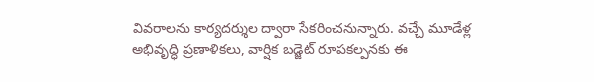వివరాలను కార్యదర్శుల ద్వారా సేకరించనున్నారు. వచ్చే మూడేళ్ల అభివృద్ధి ప్రణాళికలు, వార్షిక బడ్జెట్ రూపకల్పనకు ఈ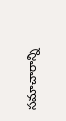సమాచారాన్ని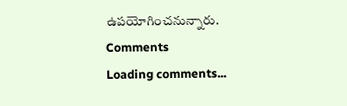ఉపయోగించనున్నారు.
Comments
Loading comments...